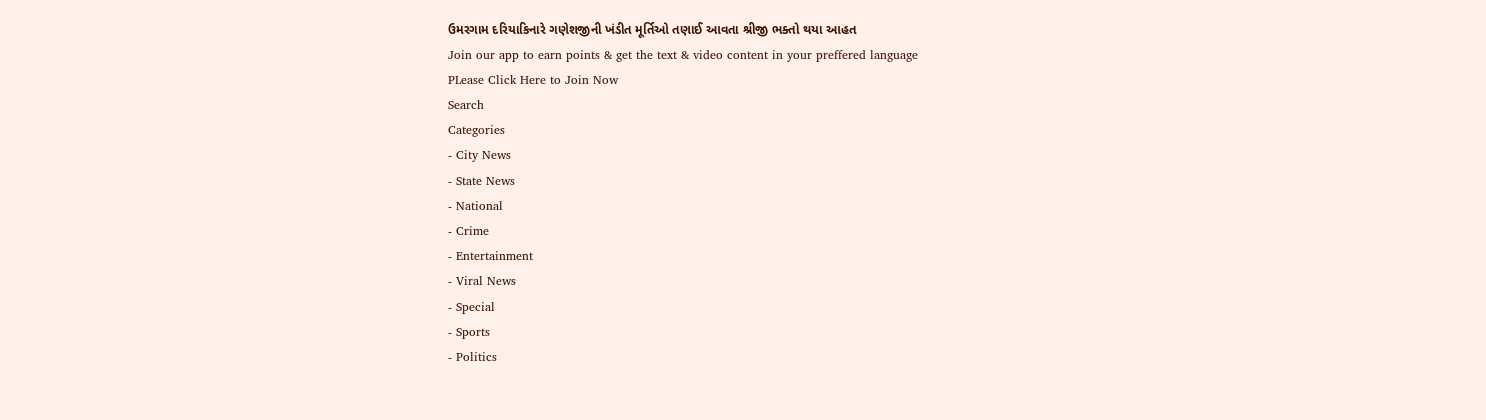ઉમરગામ દરિયાકિનારે ગણેશજીની ખંડીત મૂર્તિઓ તણાઈ આવતા શ્રીજી ભક્તો થયા આહત
Join our app to earn points & get the text & video content in your preffered language
PLease Click Here to Join Now
Search
Categories
- City News
- State News
- National
- Crime
- Entertainment
- Viral News
- Special
- Sports
- Politics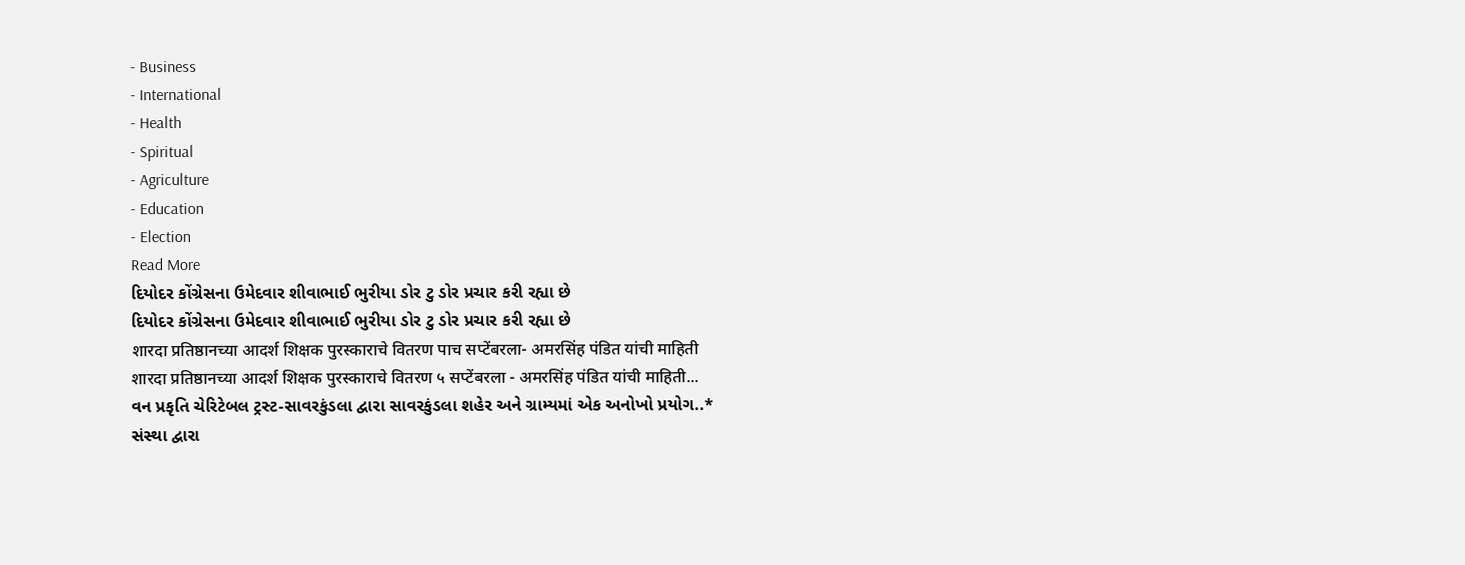- Business
- International
- Health
- Spiritual
- Agriculture
- Education
- Election
Read More
દિયોદર કોંગ્રેસના ઉમેદવાર શીવાભાઈ ભુરીયા ડોર ટુ ડોર પ્રચાર કરી રહ્યા છે
દિયોદર કોંગ્રેસના ઉમેદવાર શીવાભાઈ ભુરીયા ડોર ટુ ડોર પ્રચાર કરી રહ્યા છે
शारदा प्रतिष्ठानच्या आदर्श शिक्षक पुरस्काराचे वितरण पाच सप्टेंबरला- अमरसिंह पंडित यांची माहिती
शारदा प्रतिष्ठानच्या आदर्श शिक्षक पुरस्काराचे वितरण ५ सप्टेंबरला - अमरसिंह पंडित यांची माहिती...
વન પ્રકૃતિ ચેરિટેબલ ટ્રસ્ટ-સાવરકુંડલા દ્વારા સાવરકુંડલા શહેર અને ગ્રામ્યમાં એક અનોખો પ્રયોગ..*
સંસ્થા દ્વારા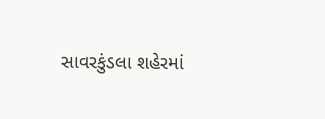સાવરકુંડલા શહેરમાં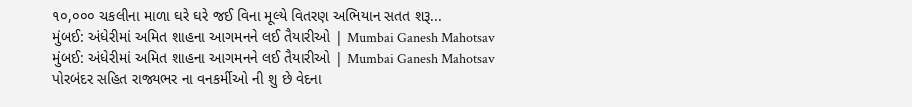૧૦,૦૦૦ ચકલીના માળા ઘરે ઘરે જઈ વિના મૂલ્યે વિતરણ અભિયાન સતત શરૂ...
મુંબઈ: અંધેરીમાં અમિત શાહના આગમનને લઈ તૈયારીઓ | Mumbai Ganesh Mahotsav
મુંબઈ: અંધેરીમાં અમિત શાહના આગમનને લઈ તૈયારીઓ | Mumbai Ganesh Mahotsav
પોરબંદર સહિત રાજ્યભર ના વનકર્મીઓ ની શુ છે વેદના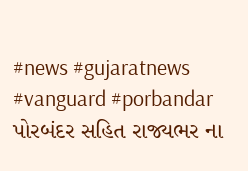#news #gujaratnews #vanguard #porbandar
પોરબંદર સહિત રાજ્યભર ના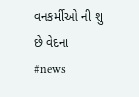વનકર્મીઓ ની શુ છે વેદના #news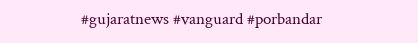#gujaratnews #vanguard #porbandar